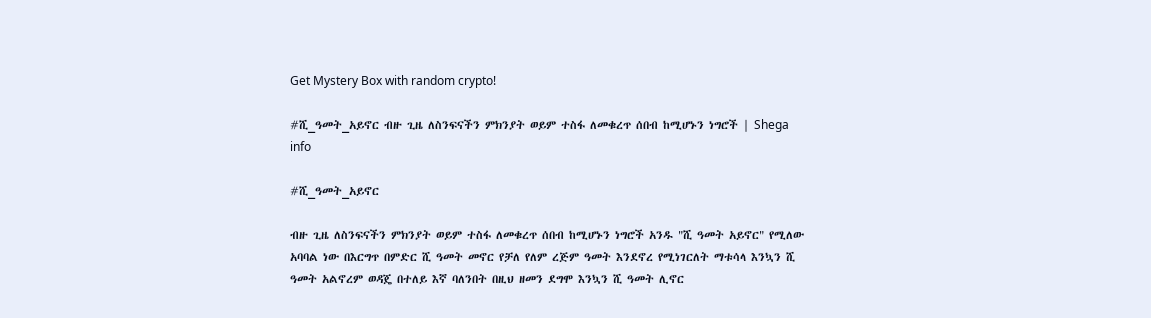Get Mystery Box with random crypto!

#ሺ_ዓመት_አይኖር ብዙ ጊዜ ለስንፍናችን ምክንያት ወይም ተስፋ ለመቁረጥ ሰበብ ከሚሆኑን ነግሮች | Shega info

#ሺ_ዓመት_አይኖር

ብዙ ጊዜ ለስንፍናችን ምክንያት ወይም ተስፋ ለመቁረጥ ሰበብ ከሚሆኑን ነግሮች አንዱ "ሺ ዓመት አይኖር" የሚለው አባባል ነው በእርግጥ በምድር ሺ ዓመት መኖር የቻለ የለም ረጅም ዓመት እንደኖረ የሚነገርለት ማቱሳላ እንኳን ሺ ዓመት አልኖረም ወዳጄ በተለይ እኛ ባለንበት በዚህ ዘመን ደግሞ እንኳን ሺ ዓመት ሊኖር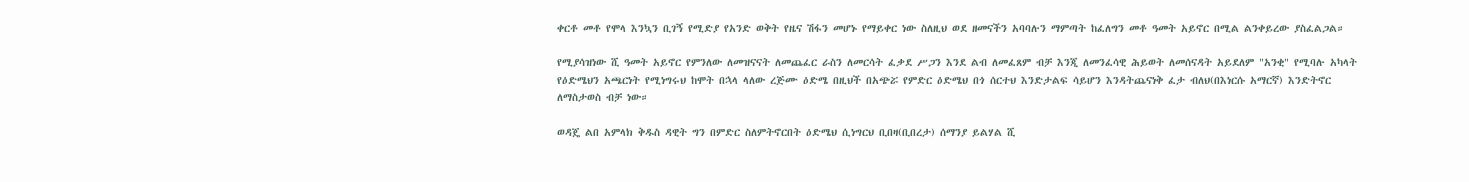ቀርቶ መቶ የሞላ እንኳን ቢገኝ የሚድያ የአንድ ወቅት የዜና ሽፋን መሆኑ የማይቀር ነው ስለዚህ ወደ ዘመናችን አባባሉን ማምጣት ከፈለግን መቶ ዓመት አይኖር በሚል ልንቀይረው ያስፈልጋል።

የሚያሳዝነው ሺ ዓመት አይኖር የምንለው ለመዝናናት ለመጨፈር ራስን ለመርሳት ፈቃደ ሥጋን እንደ ልብ ለመፈጸም ብቻ እንጂ ለመንፈሳዊ ሕይወት ለመሰናዳት አይደለም "አንቂ" የሚባሉ አካላት የዕድሜህን አጫርነት የሚነግሩህ ከሞት በኋላ ላለው ረጅሙ ዕድሜ በዚህች በአጭሯ የምድር ዕድሜህ በጎ ሰርተህ እንድታልፍ ሳይሆን እንዳትጨናነቅ ፈታ ብለህ(በእነርሱ አማርኛ) እንድትኖር ለማስታወስ ብቻ ነው።

ወዳጄ ልበ አምላክ ቅዱስ ዳዊት ግን በምድር ስለምትኖርበት ዕድሜህ ሲነግርህ ቢበዛ(ቢበረታ) ሰማንያ ይልሃል ሺ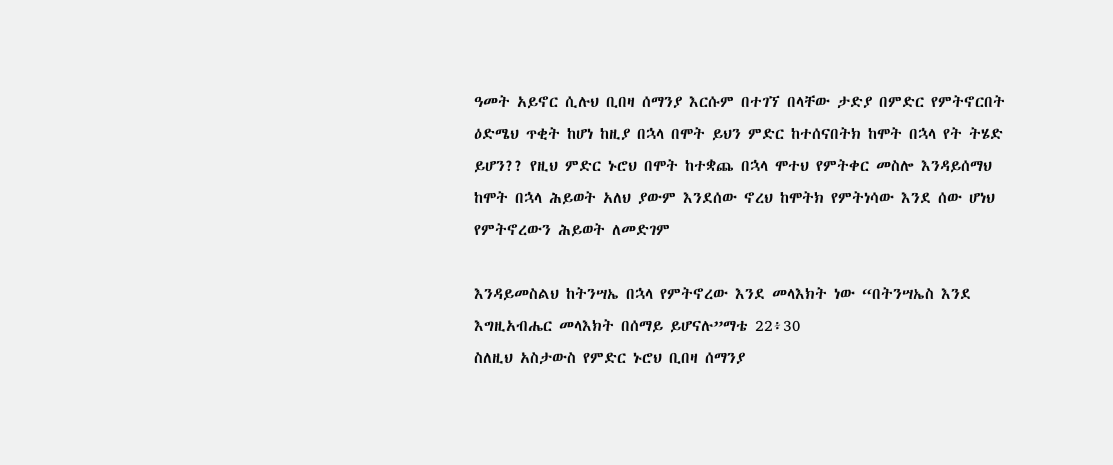ዓመት አይኖር ሲሉህ ቢበዛ ሰማንያ እርሱም በተገኘ በላቸው ታድያ በምድር የምትኖርበት ዕድሜህ ጥቂት ከሆነ ከዚያ በኋላ በሞት ይህን ምድር ከተሰናበትክ ከሞት በኋላ የት ትሄድ ይሆን?? የዚህ ምድር ኑሮህ በሞት ከተቋጨ በኋላ ሞተህ የምትቀር መስሎ እንዳይሰማህ ከሞት በኋላ ሕይወት አለህ ያውም እንደሰው ኖረህ ከሞትክ የምትነሳው እንደ ሰው ሆነህ የምትኖረውን ሕይወት ለመድገም

እንዳይመስልህ ከትንሣኤ በኋላ የምትኖረው እንደ መላእክት ነው “በትንሣኤስ እንደ እግዚአብሔር መላእክት በሰማይ ይሆናሉ”ማቴ 22፥30
ስለዚህ አስታውስ የምድር ኑሮህ ቢበዛ ሰማንያ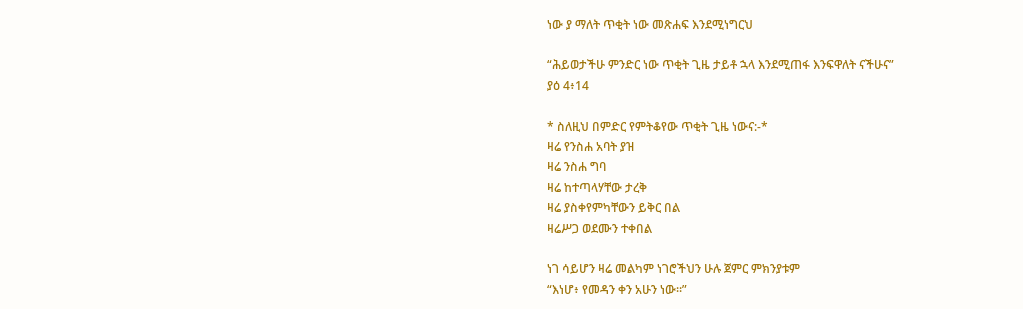ነው ያ ማለት ጥቂት ነው መጽሐፍ እንደሚነግርህ

“ሕይወታችሁ ምንድር ነው ጥቂት ጊዜ ታይቶ ኋላ እንደሚጠፋ እንፍዋለት ናችሁና”
ያዕ 4፥14

* ስለዚህ በምድር የምትቆየው ጥቂት ጊዜ ነውና:-*
ዛሬ የንስሐ አባት ያዝ
ዛሬ ንስሐ ግባ
ዛሬ ከተጣላሃቸው ታረቅ
ዛሬ ያስቀየምካቸውን ይቅር በል
ዛሬሥጋ ወደሙን ተቀበል

ነገ ሳይሆን ዛሬ መልካም ነገሮችህን ሁሉ ጀምር ምክንያቱም
“እነሆ፥ የመዳን ቀን አሁን ነው።”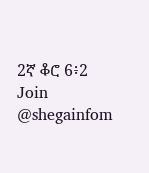2ኛ ቆሮ 6፥2
Join @shegainfom